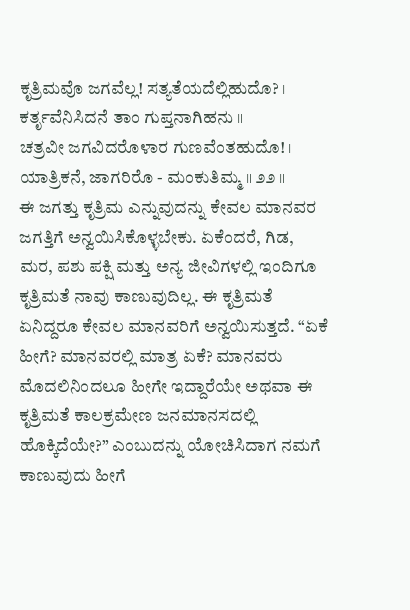ಕೃತ್ರಿಮವೊ ಜಗವೆಲ್ಲ! ಸತ್ಯತೆಯದೆಲ್ಲಿಹುದೊ? ।
ಕರ್ತೃವೆನಿಸಿದನೆ ತಾಂ ಗುಪ್ತನಾಗಿಹನು ॥
ಚತ್ರವೀ ಜಗವಿದರೊಳಾರ ಗುಣವೆಂತಹುದೊ! ।
ಯಾತ್ರಿಕನೆ, ಜಾಗರಿರೊ - ಮಂಕುತಿಮ್ಮ ॥ ೨೨ ॥
ಈ ಜಗತ್ತು ಕೃತ್ರಿಮ ಎನ್ನುವುದನ್ನು ಕೇವಲ ಮಾನವರ ಜಗತ್ತಿಗೆ ಅನ್ವಯಿಸಿಕೊಳ್ಳಬೇಕು. ಏಕೆಂದರೆ, ಗಿಡ, ಮರ, ಪಶು ಪಕ್ಷಿ ಮತ್ತು ಅನ್ಯ ಜೀವಿಗಳಲ್ಲಿ ಇಂದಿಗೂ ಕೃತ್ರಿಮತೆ ನಾವು ಕಾಣುವುದಿಲ್ಲ. ಈ ಕೃತ್ರಿಮತೆ ಏನಿದ್ದರೂ ಕೇವಲ ಮಾನವರಿಗೆ ಅನ್ವಯಿಸುತ್ತದೆ. “ಏಕೆ ಹೀಗೆ? ಮಾನವರಲ್ಲಿ ಮಾತ್ರ ಏಕೆ? ಮಾನವರು ಮೊದಲಿನಿಂದಲೂ ಹೀಗೇ ಇದ್ದಾರೆಯೇ ಅಥವಾ ಈ ಕೃತ್ರಿಮತೆ ಕಾಲಕ್ರಮೇಣ ಜನಮಾನಸದಲ್ಲಿ ಹೊಕ್ಕಿದೆಯೇ?” ಎಂಬುದನ್ನು ಯೋಚಿಸಿದಾಗ ನಮಗೆ ಕಾಣುವುದು ಹೀಗೆ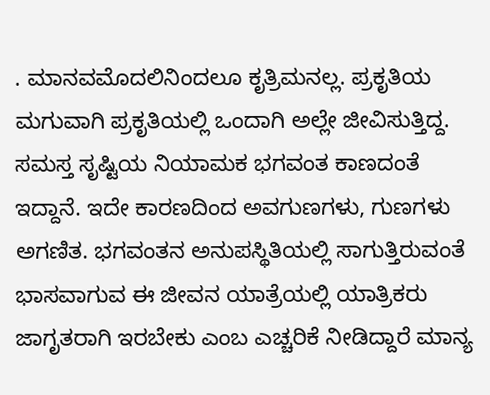. ಮಾನವಮೊದಲಿನಿಂದಲೂ ಕೃತ್ರಿಮನಲ್ಲ. ಪ್ರಕೃತಿಯ ಮಗುವಾಗಿ ಪ್ರಕೃತಿಯಲ್ಲಿ ಒಂದಾಗಿ ಅಲ್ಲೇ ಜೀವಿಸುತ್ತಿದ್ದ.
ಸಮಸ್ತ ಸೃಷ್ಟಿಯ ನಿಯಾಮಕ ಭಗವಂತ ಕಾಣದಂತೆ ಇದ್ದಾನೆ. ಇದೇ ಕಾರಣದಿಂದ ಅವಗುಣಗಳು, ಗುಣಗಳು ಅಗಣಿತ. ಭಗವಂತನ ಅನುಪಸ್ಥಿತಿಯಲ್ಲಿ ಸಾಗುತ್ತಿರುವಂತೆ ಭಾಸವಾಗುವ ಈ ಜೀವನ ಯಾತ್ರೆಯಲ್ಲಿ ಯಾತ್ರಿಕರು ಜಾಗೃತರಾಗಿ ಇರಬೇಕು ಎಂಬ ಎಚ್ಚರಿಕೆ ನೀಡಿದ್ದಾರೆ ಮಾನ್ಯ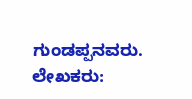ಗುಂಡಪ್ಪನವರು.
ಲೇಖಕರು: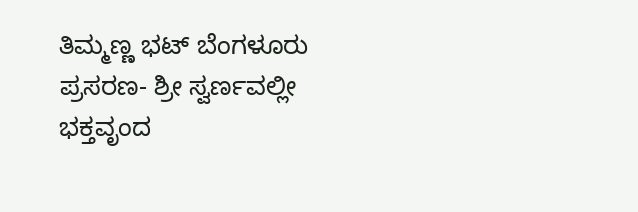ತಿಮ್ಮಣ್ಣ ಭಟ್ ಬೆಂಗಳೂರು
ಪ್ರಸರಣ- ಶ್ರೀ ಸ್ವರ್ಣವಲ್ಲೀ ಭಕ್ತವೃಂದ